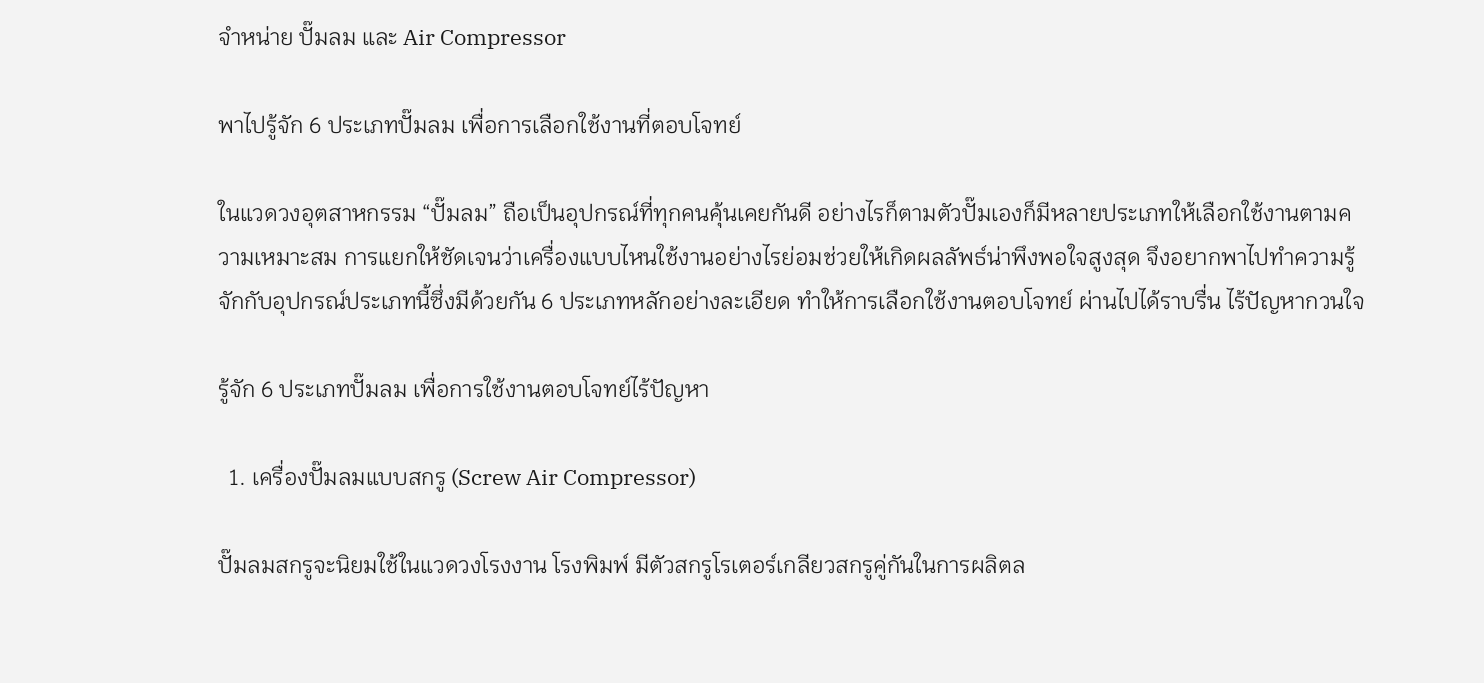จำหน่าย ปั๊มลม และ Air Compressor

พาไปรู้จัก 6 ประเภทปั๊มลม เพื่อการเลือกใช้งานที่ตอบโจทย์

ในแวดวงอุตสาหกรรม “ปั๊มลม” ถือเป็นอุปกรณ์ที่ทุกคนคุ้นเคยกันดี อย่างไรก็ตามตัวปั๊มเองก็มีหลายประเภทให้เลือกใช้งานตามความเหมาะสม การแยกให้ชัดเจนว่าเครื่องแบบไหนใช้งานอย่างไรย่อมช่วยให้เกิดผลลัพธ์น่าพึงพอใจสูงสุด จึงอยากพาไปทำความรู้จักกับอุปกรณ์ประเภทนี้ซึ่งมีด้วยกัน 6 ประเภทหลักอย่างละเอียด ทำให้การเลือกใช้งานตอบโจทย์ ผ่านไปได้ราบรื่น ไร้ปัญหากวนใจ

รู้จัก 6 ประเภทปั๊มลม เพื่อการใช้งานตอบโจทย์ไร้ปัญหา

  1. เครื่องปั๊มลมแบบสกรู (Screw Air Compressor)

ปั๊มลมสกรูจะนิยมใช้ในแวดวงโรงงาน โรงพิมพ์ มีตัวสกรูโรเตอร์เกลียวสกรูคู่กันในการผลิตล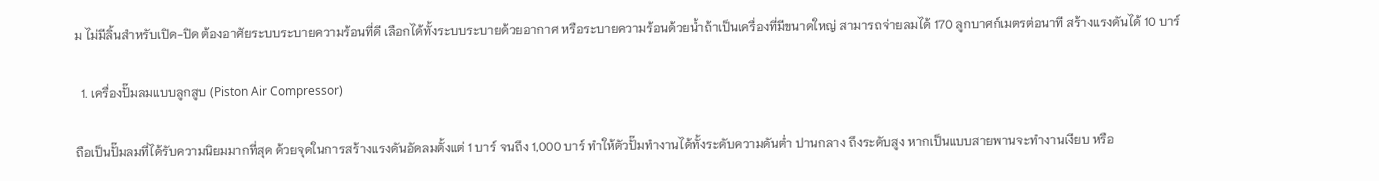ม ไม่มีลิ้นสำหรับเปิด-ปิด ต้องอาศัยระบบระบายความร้อนที่ดี เลือกได้ทั้งระบบระบายด้วยอากาศ หรือระบายความร้อนด้วยน้ำถ้าเป็นเครื่องที่มีขนาดใหญ่ สามารถจ่ายลมได้ 170 ลูกบาศก์เมตรต่อนาที สร้างแรงดันได้ 10 บาร์

  1. เครื่องปั๊มลมแบบลูกสูบ (Piston Air Compressor)

ถือเป็นปั๊มลมที่ได้รับความนิยมมากที่สุด ด้วยจุดในการสร้างแรงดันอัดลมตั้งแต่ 1 บาร์ จนถึง 1,000 บาร์ ทำให้ตัวปั๊มทำงานได้ทั้งระดับความดันต่ำ ปานกลาง ถึงระดับสูง หากเป็นแบบสายพานจะทำงานเงียบ หรือ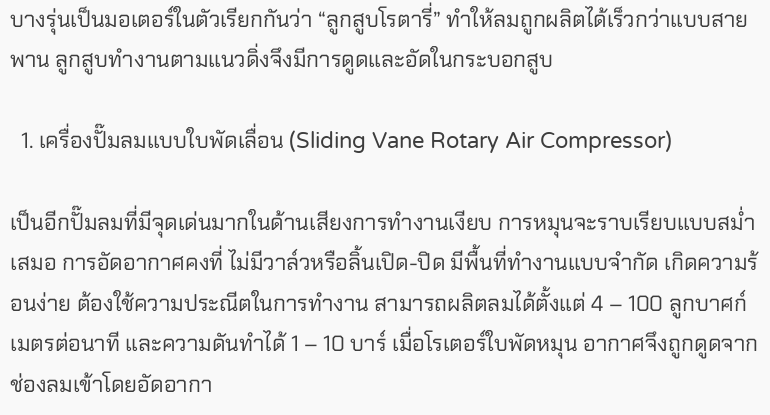บางรุ่นเป็นมอเตอร์ในตัวเรียกกันว่า “ลูกสูบโรตารี่” ทำให้ลมถูกผลิตได้เร็วกว่าแบบสายพาน ลูกสูบทำงานตามแนวดิ่งจึงมีการดูดและอัดในกระบอกสูบ

  1. เครื่องปั๊มลมแบบใบพัดเลื่อน (Sliding Vane Rotary Air Compressor)

เป็นอีกปั๊มลมที่มีจุดเด่นมากในด้านเสียงการทำงานเงียบ การหมุนจะราบเรียบแบบสม่ำเสมอ การอัดอากาศคงที่ ไม่มีวาล์วหรือลิ้นเปิด-ปิด มีพื้นที่ทำงานแบบจำกัด เกิดความร้อนง่าย ต้องใช้ความประณีตในการทำงาน สามารถผลิตลมได้ตั้งแต่ 4 – 100 ลูกบาศก์เมตรต่อนาที และความดันทำได้ 1 – 10 บาร์ เมื่อโรเตอร์ใบพัดหมุน อากาศจึงถูกดูดจากช่องลมเข้าโดยอัดอากา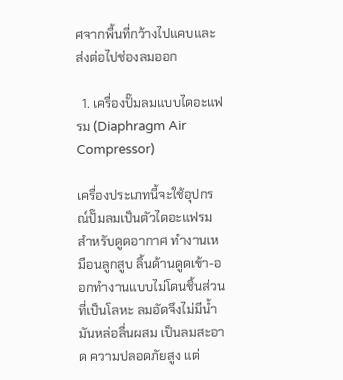ศจากพื้นที่กว้างไปแคบและส่งต่อไปช่องลมออก

  1. เครื่องปั๊มลมแบบไดอะแฟรม (Diaphragm Air Compressor)

เครื่องประเภทนี้จะใช้อุปกรณ์ปั๊มลมเป็นตัวไดอะแฟรมสำหรับดูดอากาศ ทำงานเหมือนลูกสูบ ลิ้นด้านดูดเข้า-ออกทำงานแบบไม่โดนชิ้นส่วนที่เป็นโลหะ ลมอัดจึงไม่มีน้ำมันหล่อลื่นผสม เป็นลมสะอาด ความปลอดภัยสูง แต่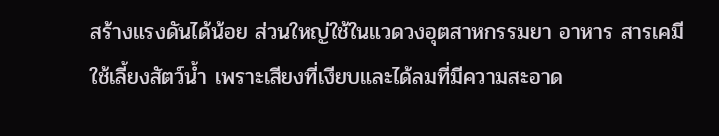สร้างแรงดันได้น้อย ส่วนใหญ่ใช้ในแวดวงอุตสาหกรรมยา อาหาร สารเคมี ใช้เลี้ยงสัตว์น้ำ เพราะเสียงที่เงียบและได้ลมที่มีความสะอาด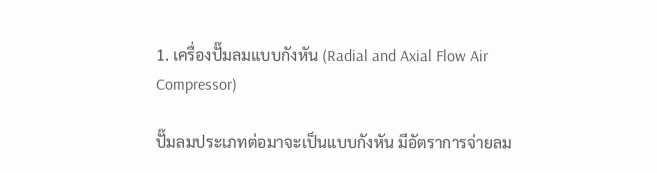1. เครื่องปั๊มลมแบบกังหัน (Radial and Axial Flow Air Compressor)

ปั๊มลมประเภทต่อมาจะเป็นแบบกังหัน มีอัตราการจ่ายลม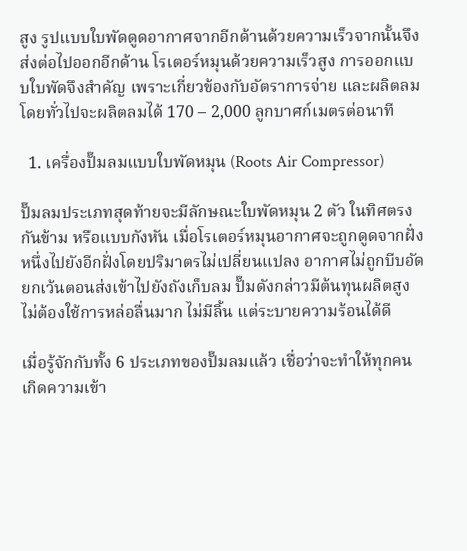สูง รูปแบบใบพัดดูดอากาศจากอีกด้านด้วยความเร็วจากนั้นจึงส่งต่อไปออกอีกด้าน โรเตอร์หมุนด้วยความเร็วสูง การออกแบบใบพัดจึงสำคัญ เพราะเกี่ยวข้องกับอัตราการจ่าย และผลิตลม โดยทั่วไปจะผลิตลมได้ 170 – 2,000 ลูกบาศก์เมตรต่อนาที

  1. เครื่องปั๊มลมแบบใบพัดหมุน (Roots Air Compressor)

ปั๊มลมประเภทสุดท้ายจะมีลักษณะใบพัดหมุน 2 ตัว ในทิศตรงกันข้าม หรือแบบกังหัน เมื่อโรเตอร์หมุนอากาศจะถูกดูดจากฝั่งหนึ่งไปยังอีกฝั่งโดยปริมาตรไม่เปลี่ยนแปลง อากาศไม่ถูกบีบอัด ยกเว้นตอนส่งเข้าไปยังถังเก็บลม ปั๊มดังกล่าวมีต้นทุนผลิตสูง ไม่ต้องใช้การหล่อลื่นมาก ไม่มีลิ้น แต่ระบายความร้อนได้ดี

เมื่อรู้จักกับทั้ง 6 ประเภทของปั๊มลมแล้ว เชื่อว่าจะทำให้ทุกคนเกิดความเข้า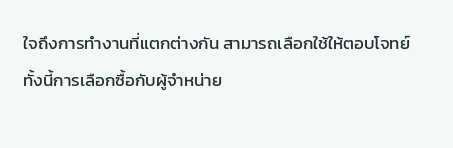ใจถึงการทำงานที่แตกต่างกัน สามารถเลือกใช้ให้ตอบโจทย์ ทั้งนี้การเลือกซื้อกับผู้จำหน่าย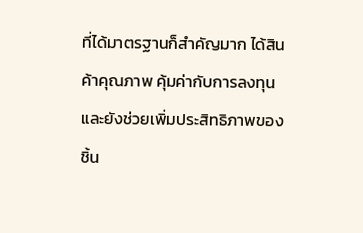ที่ได้มาตรฐานก็สำคัญมาก ได้สินค้าคุณภาพ คุ้มค่ากับการลงทุน และยังช่วยเพิ่มประสิทธิภาพของชิ้น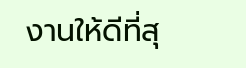งานให้ดีที่สุ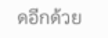ดอีกด้วย